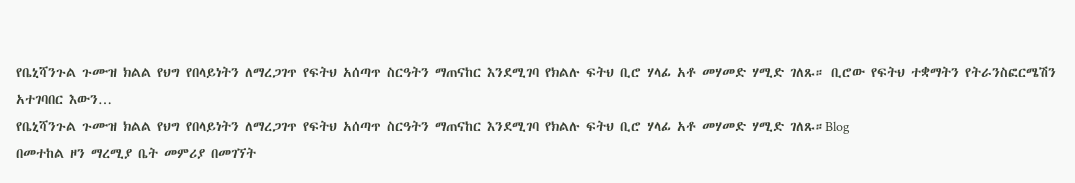የቤኒሻንጉል ጉሙዝ ክልል የህግ የበላይነትን ለማረጋገጥ የፍትህ አሰጣጥ ስርዓትን ማጠናከር እንደሚገባ የክልሉ ፍትህ ቢሮ ሃላፊ አቶ መሃመድ ሃሚድ ገለጹ። ቢሮው የፍትህ ተቋማትን የትራንስፎርሜሽን አተገባበር እውን…
የቤኒሻንጉል ጉሙዝ ክልል የህግ የበላይነትን ለማረጋገጥ የፍትህ አሰጣጥ ስርዓትን ማጠናከር እንደሚገባ የክልሉ ፍትህ ቢሮ ሃላፊ አቶ መሃመድ ሃሚድ ገለጹ።Blog
በመተከል ዞን ማረሚያ ቤት መምሪያ በመገኘት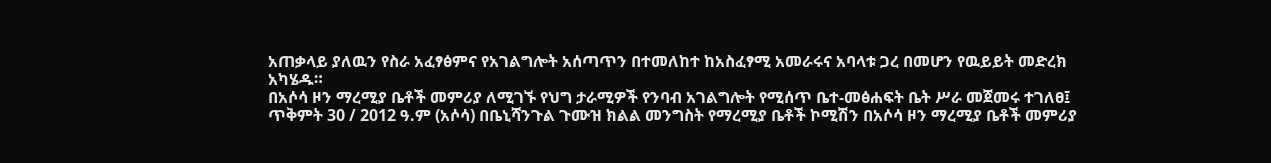አጠቃላይ ያለዉን የስራ አፈፃፅምና የአገልግሎት አሰጣጥን በተመለከተ ከአስፈፃሚ አመራሩና አባላቱ ጋረ በመሆን የዉይይት መድረክ አካሄዱ።
በአሶሳ ዞን ማረሚያ ቤቶች መምሪያ ለሚገኙ የህግ ታራሚዎች የንባብ አገልግሎት የሚሰጥ ቤተ-መፅሐፍት ቤት ሥራ መጀመሩ ተገለፀ፤
ጥቅምት 30 / 2012 ዓ.ም (አሶሳ) በቤኒሻንጉል ጉሙዝ ክልል መንግስት የማረሚያ ቤቶች ኮሚሽን በአሶሳ ዞን ማረሚያ ቤቶች መምሪያ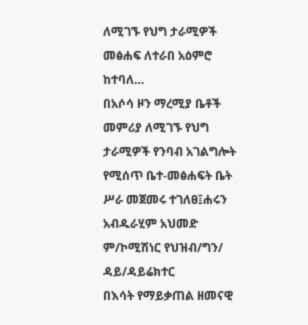ለሚገኙ የህግ ታራሚዎች መፅሐፍ ለተራበ አዕምሮ ከተባለ…
በአሶሳ ዞን ማረሚያ ቤቶች መምሪያ ለሚገኙ የህግ ታራሚዎች የንባብ አገልግሎት የሚሰጥ ቤተ-መፅሐፍት ቤት ሥራ መጀመሩ ተገለፀ፤ሐሩን አብዱራሂም አህመድ ም/ኮሚሽነር የህዝብ/ግን/ ዳይ/ዳይሬክተር
በእሳት የማይቃጠል ዘመናዊ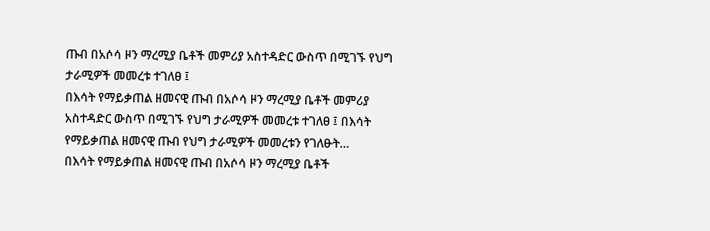ጡብ በአሶሳ ዞን ማረሚያ ቤቶች መምሪያ አስተዳድር ውስጥ በሚገኙ የህግ ታራሚዎች መመረቱ ተገለፀ ፤
በእሳት የማይቃጠል ዘመናዊ ጡብ በአሶሳ ዞን ማረሚያ ቤቶች መምሪያ አስተዳድር ውስጥ በሚገኙ የህግ ታራሚዎች መመረቱ ተገለፀ ፤ በእሳት የማይቃጠል ዘመናዊ ጡብ የህግ ታራሚዎች መመረቱን የገለፁት…
በእሳት የማይቃጠል ዘመናዊ ጡብ በአሶሳ ዞን ማረሚያ ቤቶች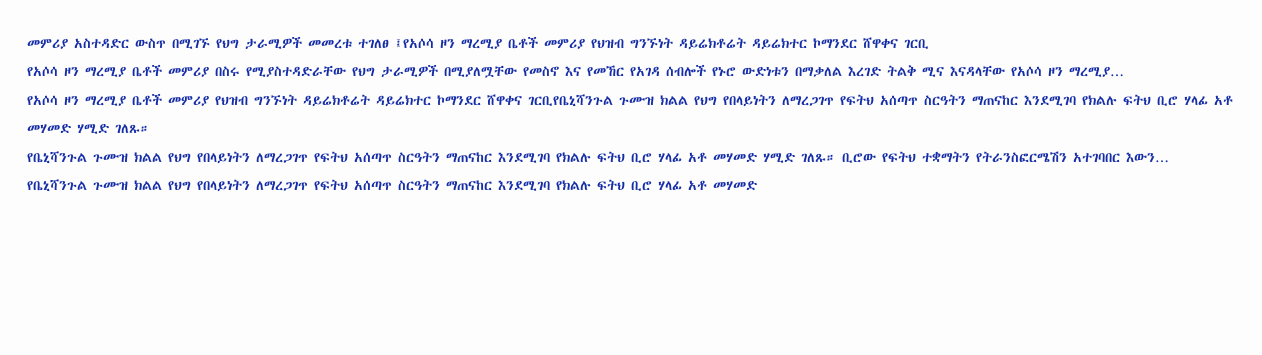መምሪያ አስተዳድር ውስጥ በሚገኙ የህግ ታራሚዎች መመረቱ ተገለፀ ፤የአሶሳ ዞን ማረሚያ ቤቶች መምሪያ የህዝብ ግንኙነት ዳይሬክቶሬት ዳይሬክተር ኮማንደር ሸዋቀና ገርቢ
የአሶሳ ዞን ማረሚያ ቤቶች መምሪያ በስሩ የሚያስተዳድራቸው የህግ ታራሚዎች በሚያለሟቸው የመስኖ እና የመኸር የአገዳ ሰብሎች የኑሮ ውድነቱን በማቃለል እረገድ ትልቅ ሚና እናዳላቸው የአሶሳ ዞን ማረሚያ…
የአሶሳ ዞን ማረሚያ ቤቶች መምሪያ የህዝብ ግንኙነት ዳይሬክቶሬት ዳይሬክተር ኮማንደር ሸዋቀና ገርቢየቤኒሻንጉል ጉሙዝ ክልል የህግ የበላይነትን ለማረጋገጥ የፍትህ አሰጣጥ ስርዓትን ማጠናከር እንደሚገባ የክልሉ ፍትህ ቢሮ ሃላፊ አቶ መሃመድ ሃሚድ ገለጹ።
የቤኒሻንጉል ጉሙዝ ክልል የህግ የበላይነትን ለማረጋገጥ የፍትህ አሰጣጥ ስርዓትን ማጠናከር እንደሚገባ የክልሉ ፍትህ ቢሮ ሃላፊ አቶ መሃመድ ሃሚድ ገለጹ። ቢሮው የፍትህ ተቋማትን የትራንስፎርሜሽን አተገባበር እውን…
የቤኒሻንጉል ጉሙዝ ክልል የህግ የበላይነትን ለማረጋገጥ የፍትህ አሰጣጥ ስርዓትን ማጠናከር እንደሚገባ የክልሉ ፍትህ ቢሮ ሃላፊ አቶ መሃመድ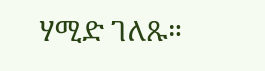ሃሚድ ገለጹ።